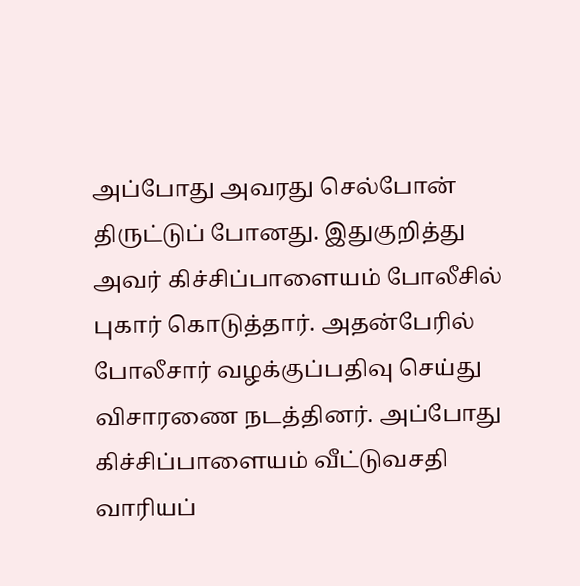அப்போது அவரது செல்போன் திருட்டுப் போனது. இதுகுறித்து அவர் கிச்சிப்பாளையம் போலீசில் புகார் கொடுத்தார். அதன்பேரில் போலீசார் வழக்குப்பதிவு செய்து விசாரணை நடத்தினர். அப்போது கிச்சிப்பாளையம் வீட்டுவசதி வாரியப்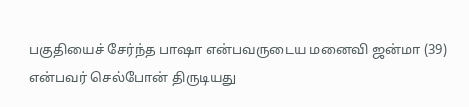பகுதியைச் சேர்ந்த பாஷா என்பவருடைய மனைவி ஜன்மா (39) என்பவர் செல்போன் திருடியது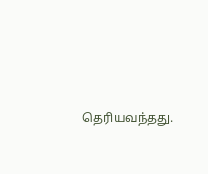தெரியவந்தது.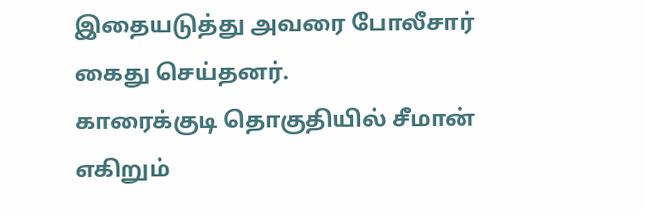இதையடுத்து அவரை போலீசார் கைது செய்தனர்.
காரைக்குடி தொகுதியில் சீமான் எகிறும்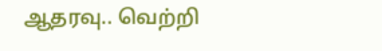ஆதரவு.. வெற்றி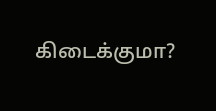கிடைக்குமா?